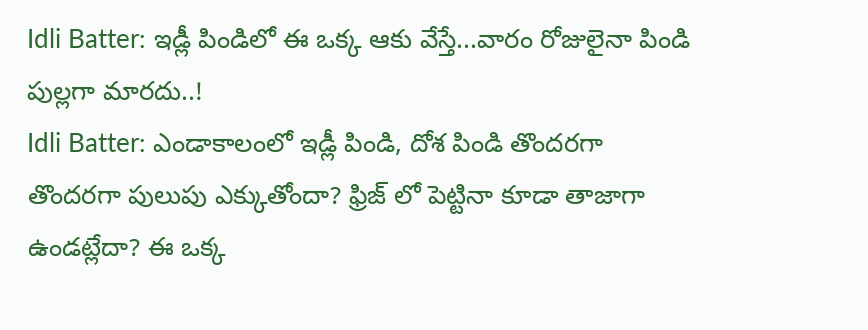Idli Batter: ఇడ్లీ పిండిలో ఈ ఒక్క ఆకు వేస్తే...వారం రోజులైనా పిండి పుల్లగా మారదు..!
Idli Batter: ఎండాకాలంలో ఇడ్లీ పిండి, దోశ పిండి తొందరగా తొందరగా పులుపు ఎక్కుతోందా? ఫ్రిజ్ లో పెట్టినా కూడా తాజాగా ఉండట్లేదా? ఈ ఒక్క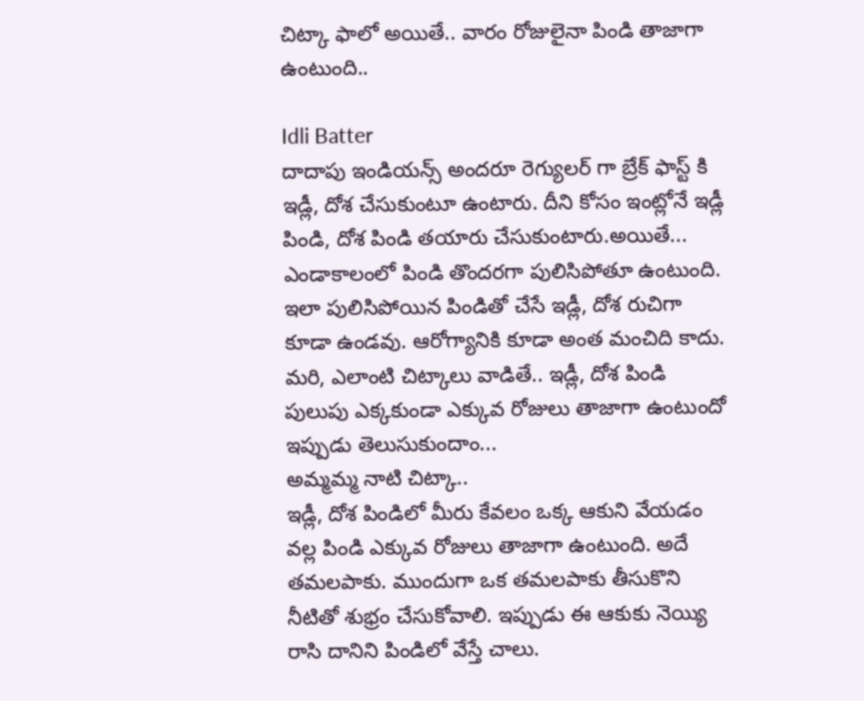చిట్కా ఫాలో అయితే.. వారం రోజులైనా పిండి తాజాగా ఉంటుంది..

Idli Batter
దాదాపు ఇండియన్స్ అందరూ రెగ్యులర్ గా బ్రేక్ ఫాస్ట్ కి ఇడ్లీ, దోశ చేసుకుంటూ ఉంటారు. దీని కోసం ఇంట్లోనే ఇడ్లీ పిండి, దోశ పిండి తయారు చేసుకుంటారు.అయితే... ఎండాకాలంలో పిండి తొందరగా పులిసిపోతూ ఉంటుంది. ఇలా పులిసిపోయిన పిండితో చేసే ఇడ్లీ, దోశ రుచిగా కూడా ఉండవు. ఆరోగ్యానికి కూడా అంత మంచిది కాదు. మరి, ఎలాంటి చిట్కాలు వాడితే.. ఇడ్లీ, దోశ పిండి పులుపు ఎక్కకుండా ఎక్కువ రోజులు తాజాగా ఉంటుందో ఇప్పుడు తెలుసుకుందాం...
అమ్మమ్మ నాటి చిట్కా..
ఇడ్లీ, దోశ పిండిలో మీరు కేవలం ఒక్క ఆకుని వేయడం వల్ల పిండి ఎక్కువ రోజులు తాజాగా ఉంటుంది. అదే తమలపాకు. ముందుగా ఒక తమలపాకు తీసుకొని నీటితో శుభ్రం చేసుకోవాలి. ఇప్పుడు ఈ ఆకుకు నెయ్యి రాసి దానిని పిండిలో వేస్తే చాలు.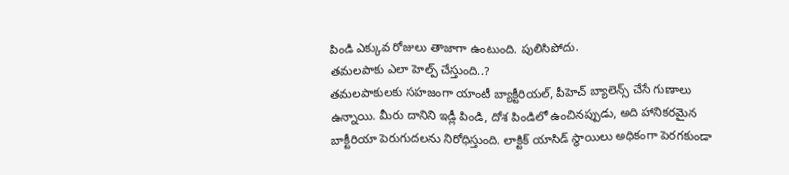పిండి ఎక్కువ రోజులు తాజాగా ఉంటుంది. పులిసిపోదు.
తమలపాకు ఎలా హెల్ప్ చేస్తుంది..?
తమలపాకులకు సహజంగా యాంటీ బ్యాక్టీరియల్, పీహెచ్ బ్యాలెన్స్ చేసే గుణాలు ఉన్నాయి. మీరు దానిని ఇడ్లీ పిండి, దోశ పిండిలో ఉంచినప్పుడు, అది హానికరమైన బాక్టీరియా పెరుగుదలను నిరోధిస్తుంది. లాక్టిక్ యాసిడ్ స్థాయిలు అధికంగా పెరగకుండా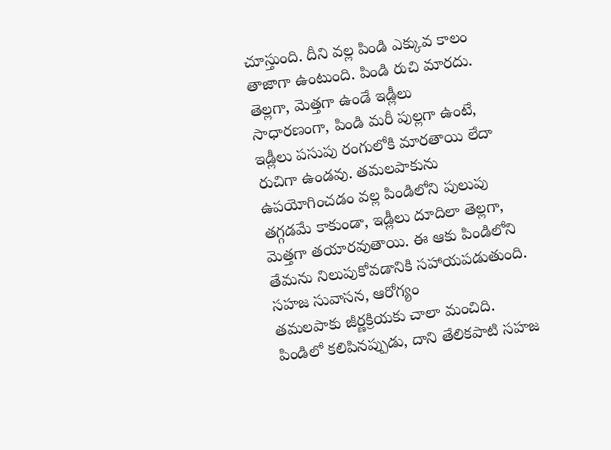చూస్తుంది. దీని వల్ల పిండి ఎక్కువ కాలం తాజాగా ఉంటుంది. పిండి రుచి మారదు.
తెల్లగా, మెత్తగా ఉండే ఇడ్లీలు
సాధారణంగా, పిండి మరీ పుల్లగా ఉంటే, ఇడ్లీలు పసుపు రంగులోకి మారతాయి లేదా రుచిగా ఉండవు. తమలపాకును ఉపయోగించడం వల్ల పిండిలోని పులుపు తగ్గడమే కాకుండా, ఇడ్లీలు దూదిలా తెల్లగా, మెత్తగా తయారవుతాయి. ఈ ఆకు పిండిలోని తేమను నిలుపుకోవడానికి సహాయపడుతుంది.
సహజ సువాసన, ఆరోగ్యం
తమలపాకు జీర్ణక్రియకు చాలా మంచిది. పిండిలో కలిపినప్పుడు, దాని తేలికపాటి సహజ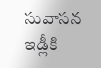సువాసన ఇడ్లీకి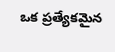ఒక ప్రత్యేకమైన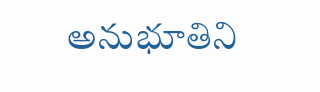అనుభూతిని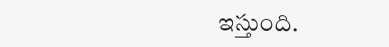ఇస్తుంది.